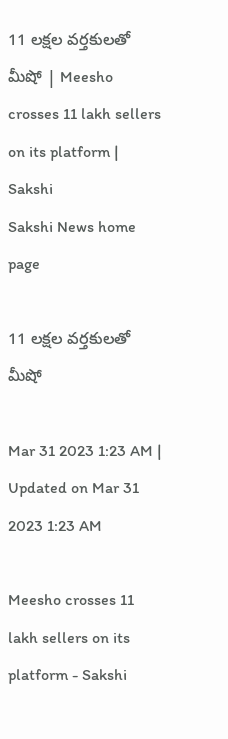11 లక్షల వర్తకులతో మీషో | Meesho crosses 11 lakh sellers on its platform | Sakshi
Sakshi News home page

11 లక్షల వర్తకులతో మీషో

Mar 31 2023 1:23 AM | Updated on Mar 31 2023 1:23 AM

Meesho crosses 11 lakh sellers on its platform - Sakshi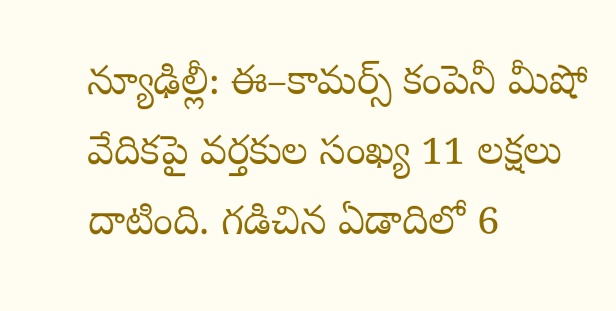న్యూఢిల్లీ: ఈ–కామర్స్‌ కంపెనీ మీషో వేదికపై వర్తకుల సంఖ్య 11 లక్షలు దాటింది. గడిచిన ఏడాదిలో 6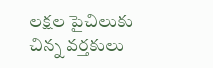లక్షల పైచిలుకు చిన్న వర్తకులు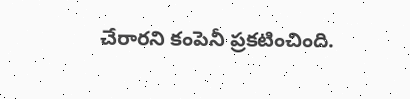చేరారని కంపెనీ ప్రకటించింది.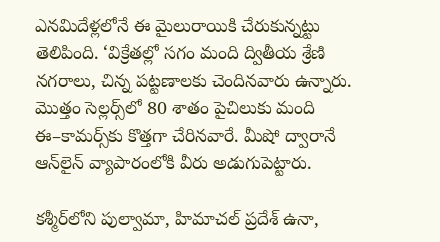ఎనమిదేళ్లలోనే ఈ మైలురాయికి చేరుకున్నట్టు తెలిపింది. ‘విక్రేతల్లో సగం మంది ద్వితీయ శ్రేణి నగరాలు, చిన్న పట్టణాలకు చెందినవారు ఉన్నారు. మొత్తం సెల్లర్స్‌లో 80 శాతం పైచిలుకు మంది ఈ–కామర్స్‌కు కొత్తగా చేరినవారే. మీషో ద్వారానే ఆన్‌లైన్‌ వ్యాపారంలోకి వీరు అడుగుపెట్టారు.

కశ్మీర్‌లోని పుల్వామా, హిమాచల్‌ ప్రదేశ్‌ ఉనా,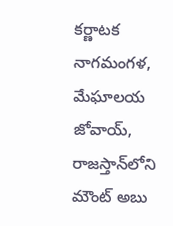కర్ణాటక నాగమంగళ, మేఘాలయ జోవాయ్, రాజస్తాన్‌లోని మౌంట్‌ అబు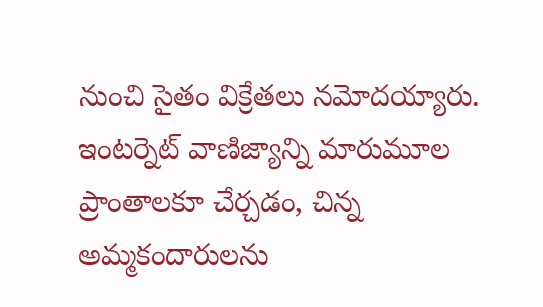నుంచి సైతం విక్రేతలు నమోదయ్యారు. ఇంటర్నెట్‌ వాణిజ్యాన్ని మారుమూల ప్రాంతాలకూ చేర్చడం, చిన్న అమ్మకందారులను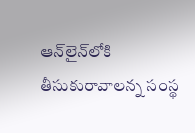ఆన్‌లైన్‌లోకి తీసుకురావాలన్న సంస్థ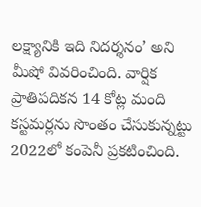లక్ష్యానికి ఇది నిదర్శనం’ అని మీషో వివరించింది. వార్షిక ప్రాతిపదికన 14 కోట్ల మంది కస్టమర్లను సొంతం చేసుకున్నట్టు 2022లో కంపెనీ ప్రకటించింది.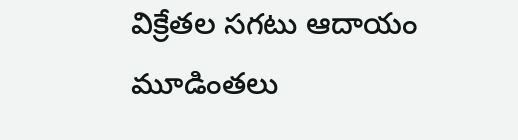విక్రేతల సగటు ఆదాయం మూడింతలు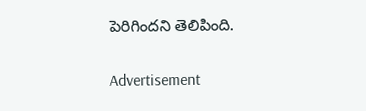పెరిగిందని తెలిపింది.

Advertisement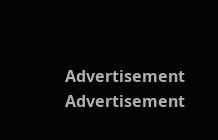Advertisement
Advertisement